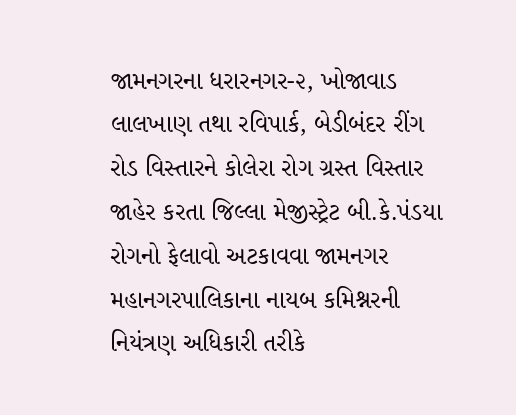જામનગરના ધરારનગર-૨, ખોજાવાડ લાલખાણ તથા રવિપાર્ક, બેડીબંદર રીંગ રોડ વિસ્તારને કોલેરા રોગ ગ્રસ્ત વિસ્તાર જાહેર કરતા જિલ્લા મેજીસ્ટ્રેટ બી.કે.પંડયા
રોગનો ફેલાવો અટકાવવા જામનગર મહાનગરપાલિકાના નાયબ કમિશ્નરની નિયંત્રણ અધિકારી તરીકે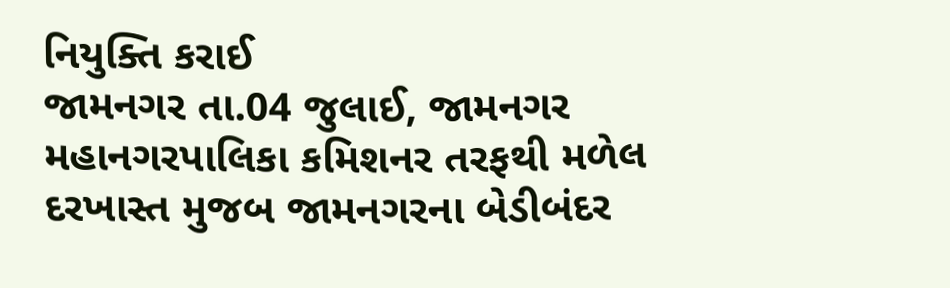નિયુક્તિ કરાઈ
જામનગર તા.04 જુલાઈ, જામનગર મહાનગરપાલિકા કમિશનર તરફથી મળેલ દરખાસ્ત મુજબ જામનગરના બેડીબંદર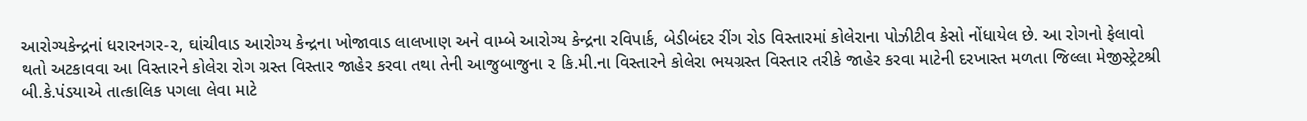આરોગ્યકેન્દ્રનાં ધરારનગર-૨, ઘાંચીવાડ આરોગ્ય કેન્દ્રના ખોજાવાડ લાલખાણ અને વામ્બે આરોગ્ય કેન્દ્રના રવિપાર્ક, બેડીબંદર રીંગ રોડ વિસ્તારમાં કોલેરાના પોઝીટીવ કેસો નોંધાયેલ છે. આ રોગનો ફેલાવો થતો અટકાવવા આ વિસ્તારને કોલેરા રોગ ગ્રસ્ત વિસ્તાર જાહેર કરવા તથા તેની આજુબાજુના ૨ કિ.મી.ના વિસ્તારને કોલેરા ભયગ્રસ્ત વિસ્તાર તરીકે જાહેર કરવા માટેની દરખાસ્ત મળતા જિલ્લા મેજીસ્ટ્રેટશ્રી બી.કે.પંડયાએ તાત્કાલિક પગલા લેવા માટે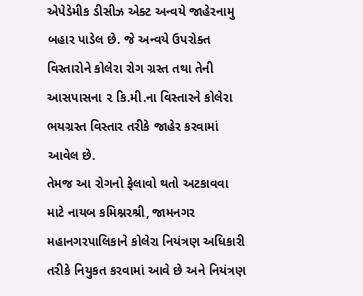એપેડેમીક ડીસીઝ એક્ટ અન્વયે જાહેરનામુ બહાર પાડેલ છે. જે અન્વયે ઉપરોક્ત વિસ્તારોને કોલેરા રોગ ગ્રસ્ત તથા તેની આસપાસના ૨ કિ.મી.ના વિસ્તારને કોલેરા ભયગ્રસ્ત વિસ્તાર તરીકે જાહેર કરવામાં આવેલ છે.
તેમજ આ રોગનો ફેલાવો થતો અટકાવવા માટે નાયબ કમિશ્નરશ્રી, જામનગર મહાનગરપાલિકાને કોલેરા નિયંત્રણ અધિકારી તરીકે નિયુકત કરવામાં આવે છે અને નિયંત્રણ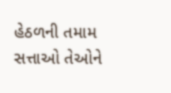હેઠળની તમામ સત્તાઓ તેઓને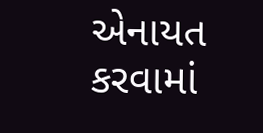એનાયત કરવામાં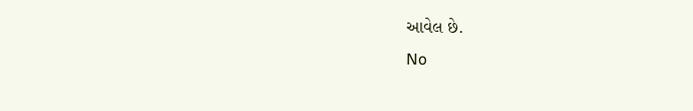આવેલ છે.
No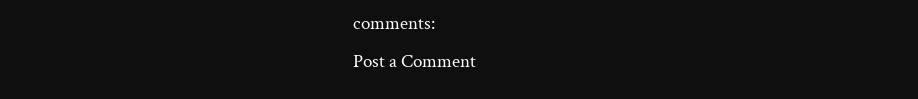comments:
Post a Comment